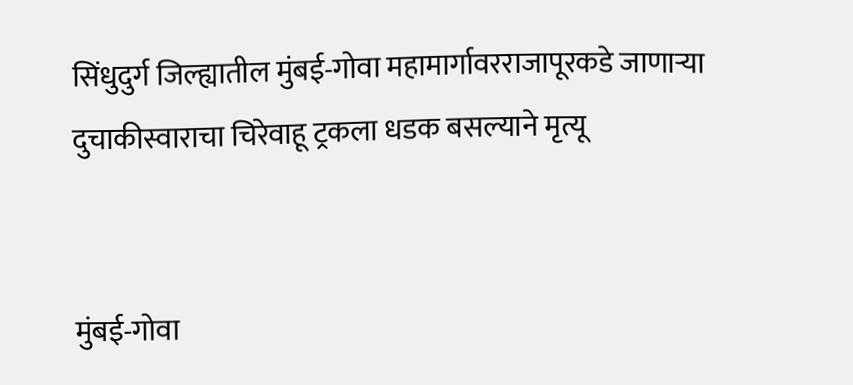सिंधुदुर्ग जिल्ह्यातील मुंबई-गोवा महामार्गावरराजापूरकडे जाणाऱ्या दुचाकीस्वाराचा चिरेवाहू ट्रकला धडक बसल्याने मृत्यू


मुंबई-गोवा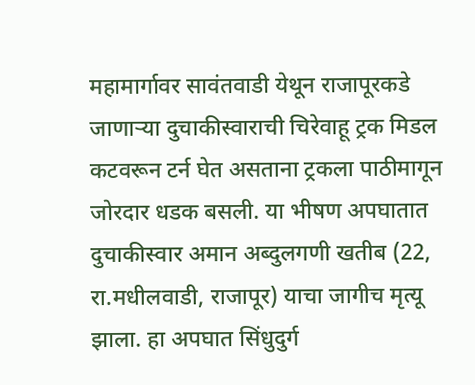महामार्गावर सावंतवाडी येथून राजापूरकडे जाणाऱ्या दुचाकीस्वाराची चिरेवाहू ट्रक मिडल कटवरून टर्न घेत असताना ट्रकला पाठीमागून जोरदार धडक बसली. या भीषण अपघातात दुचाकीस्वार अमान अब्दुलगणी खतीब (22, रा.मधीलवाडी, राजापूर) याचा जागीच मृत्यू झाला. हा अपघात सिंधुदुर्ग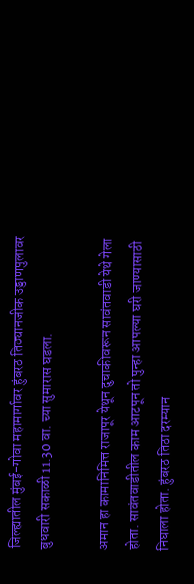जिल्ह्यातील मुंबई-गोवा महामार्गावर हुंबरठ तिठ्यानजीक उड्डाणपुलावर बुधवारी सकाळी 11.30 वा. च्या सुमारास घडला.

अमान हा कामानिमित्त राजापूर येथून दुचाकीवरून सावंतवाडी येथे गेला होता. सावंतवाडीतील काम आटपून तो पुन्हा आपल्या घरी जाण्यासाठी निघाला होता. हुंबरठ तिठा दरम्यान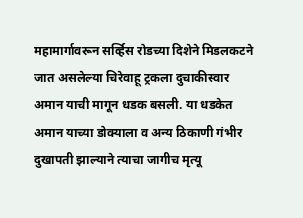महामार्गावरून सर्व्हिस रोडच्या दिशेने मिडलकटने जात असलेल्या चिरेवाहू ट्रकला दुचाकीस्वार अमान याची मागून धडक बसली. या धडकेत अमान याच्या डोक्याला व अन्य ठिकाणी गंभीर दुखापती झाल्याने त्याचा जागीच मृत्यू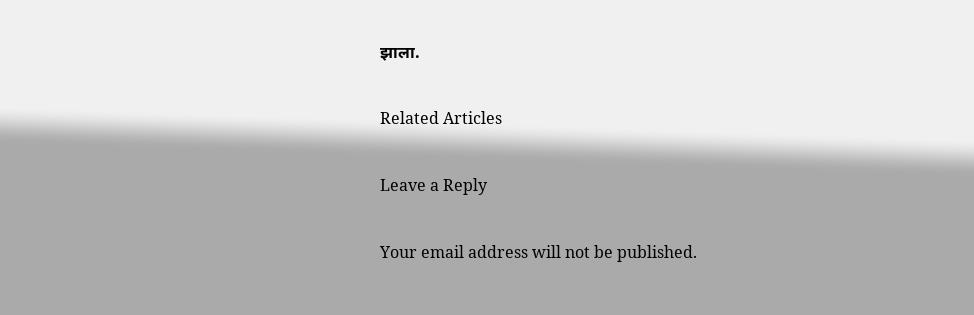झाला.

Related Articles

Leave a Reply

Your email address will not be published.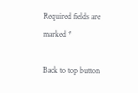Required fields are marked *

Back to top button